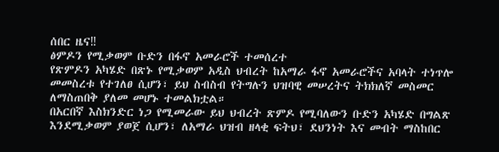ሰበር ዜና‼
ፅምዶን የሚቃወም ቡድን በፋኖ አመራሮች ተመሰረተ
የጽምዶን አካሄድ በጽኑ የሚቃወም አዲስ ህብረት ከአማራ ፋኖ አመራሮችና አባላት ተነጥሎ መመስረቱ የተገለፀ ሲሆን፣ ይህ ስብስብ የትግሉን ህዝባዊ መሠረትና ትክክለኛ መስመር ለማስጠበቅ ያለመ መሆኑ ተመልክቷል።
በአርበኛ እስክንድር ነጋ የሚመራው ይህ ህብረት ጽምዶ የሚባለውን ቡድን አካሄድ በግልጽ እንደሚቃወም ያወጀ ሲሆን፣ ለአማራ ህዝብ ዘላቂ ፍትህ፣ ደህንነት እና መብት ማስከበር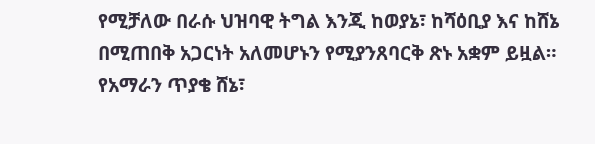የሚቻለው በራሱ ህዝባዊ ትግል እንጂ ከወያኔ፣ ከሻዕቢያ እና ከሸኔ በሚጠበቅ አጋርነት አለመሆኑን የሚያንጸባርቅ ጽኑ አቋም ይዟል።
የአማራን ጥያቄ ሸኔ፣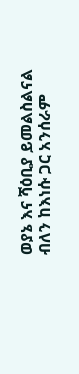ወያኔ እና ሻዕቢያ ይመልስልናል ብለን ከእነሱ ጋር አንሰራም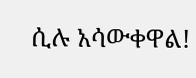ሲሉ አሳውቀዋል!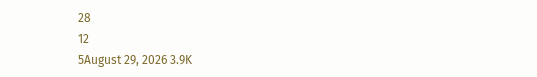28
12
5August 29, 2026 3.9K